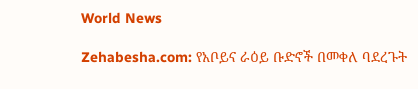World News

Zehabesha.com: የአቦይና ራዕይ ቡድኖች በመቀለ ባደረጉት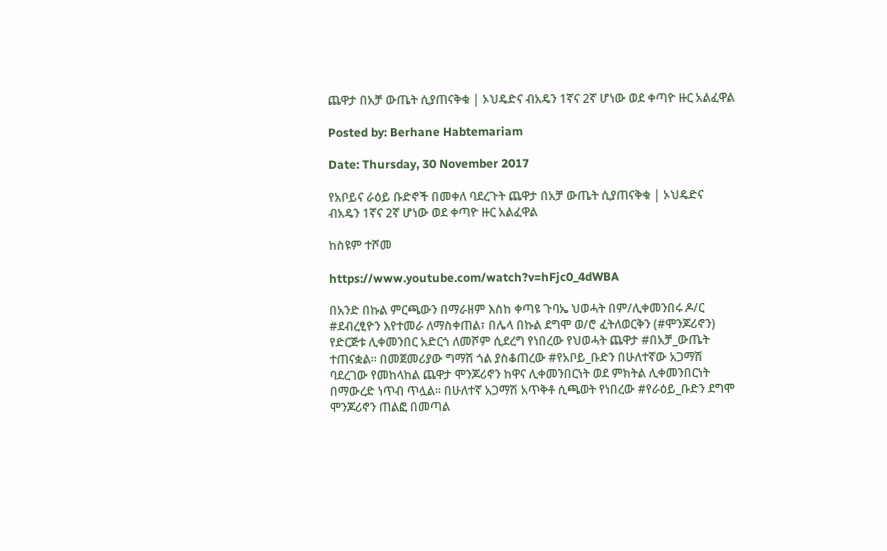ጨዋታ በአቻ ውጤት ሲያጠናቅቁ | ኦህዴድና ብአዴን 1ኛና 2ኛ ሆነው ወደ ቀጣዮ ዙር አልፈዋል

Posted by: Berhane Habtemariam

Date: Thursday, 30 November 2017

የአቦይና ራዕይ ቡድኖች በመቀለ ባደረጉት ጨዋታ በአቻ ውጤት ሲያጠናቅቁ | ኦህዴድና ብአዴን 1ኛና 2ኛ ሆነው ወደ ቀጣዮ ዙር አልፈዋል

ከስዩም ተሾመ

https://www.youtube.com/watch?v=hFjc0_4dWBA

በአንድ በኩል ምርጫውን በማራዘም እስከ ቀጣዩ ጉባኤ ህወሓት በም/ሊቀመንበሩ ዶ/ር #ደብረፂዮን እየተመራ ለማስቀጠል፣ በሌላ በኩል ደግሞ ወ/ሮ ፈትለወርቅን (#ሞንጆሪኖን) የድርጅቱ ሊቀመንበር አድርጎ ለመሾም ሲደረግ የነበረው የህወሓት ጨዋታ #በአቻ_ውጤት ተጠናቋል፡፡ በመጀመሪያው ግማሽ ጎል ያስቆጠረው #የአቦይ_ቡድን በሁለተኛው አጋማሽ ባደረገው የመከላከል ጨዋታ ሞንጆሪኖን ከዋና ሊቀመንበርነት ወደ ምክትል ሊቀመንበርነት በማውረድ ነጥብ ጥሏል፡፡ በሁለተኛ አጋማሽ አጥቅቶ ሲጫወት የነበረው #የራዕይ_ቡድን ደግሞ ሞንጆሪኖን ጠልፎ በመጣል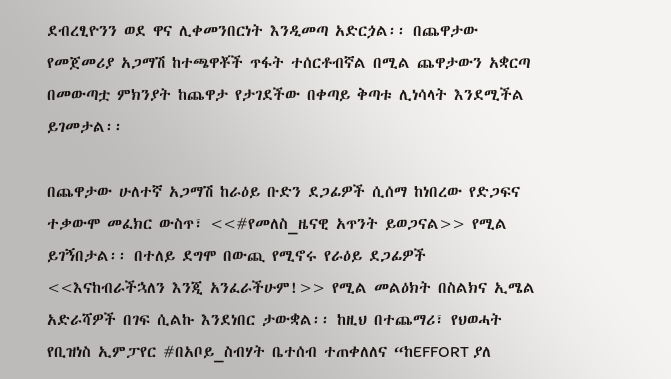ደብረፂዮንን ወደ ዋና ሊቀመንበርነት እንዲመጣ አድርጏል፡፡ በጨዋታው የመጀመሪያ አጋማሽ ከተጫዋቾች ጥፋት ተሰርቶብኛል በሚል ጨዋታውን አቋርጣ በመውጣቷ ምክንያት ከጨዋታ የታገደችው በቀጣይ ቅጣቱ ሊነሳላት እንደሚችል ይገመታል፡፡

በጨዋታው ሁለተኛ አጋማሽ ከራዕይ ቡድን ደጋፊዎች ሲሰማ ከነበረው የድጋፍና ተቃውሞ መፈክር ውስጥ፣ <<#የመለስ_ዜናዊ አጥንት ይወጋናል>> የሚል ይገኝበታል፡፡ በተለይ ደግሞ በውጪ የሚኖሩ የራዕይ ደጋፊዎች <<እናከብራችኋለን እንጂ አንፈራችሁም!>> የሚል መልዕክት በስልክና ኢሜል አድራሻዎች በገፍ ሲልኩ እንደነበር ታውቋል፡፡ ከዚህ በተጨማሪ፣ የህወሓት የቢዝነስ ኢምፓየር #በአቦይ_ስብሃት ቤተሰብ ተጠቀለለና “ከEFFORT ያለ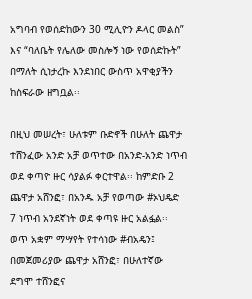አግባብ የወሰድከውን 30 ሚሊዮን ዶላር መልስ” እና “ባለቤት የሌለው መስሎኝ ነው የወሰድኩት” በማለት ሲነታረኩ እንደነበር ውስጥ አዋቂያችን ከስፍራው ዘግቧል፡፡

በዚህ መሠረት፣ ሁለቱም ቡድኖች በሁለት ጨዋታ ተሸንፈው አንድ አቻ ወጥተው በአንድ-አንድ ነጥብ ወደ ቀጣዮ ዙር ሳያልፉ ቀርተዋል፡፡ ከምድቡ 2 ጨዋታ አሸንፎ፣ በአንዱ አቻ የወጣው #ኦህዴድ 7 ነጥብ አንደኛነት ወደ ቀጣዩ ዙር አልፏል፡፡ ወጥ አቋም ማሣየት የተሳነው #ብአዴን፤ በመጀመሪያው ጨዋታ አሸንፎ፣ በሁለተኛው ደግሞ ተሸንፎና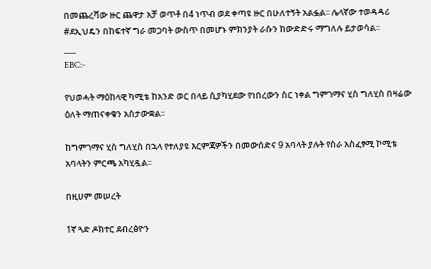በመጨረሻው ዙር ጨዋታ አቻ ወጥቶ በ4 ነጥብ ወደ ቀጣዩ ዙር በሁለተኝት አልፏል፡፡ ሌላኛው ተወዳዳሪ #ደኢህዴን በከፍተኛ ግራ መጋባት ውስጥ በመሆኑ ምክንያት ራሱን ከውድድሩ ማግለሉ ይታወሳል፡፡
___
EBC:-

የህወሓት ማዕከላዊ ካሚቴ ከአንድ ወር በላይ ሲያካሂደው የነበረውን ስር ነቀል ግምገማና ሂስ ግለሂስ በዛሬው ዕለት ማጠናቀቁን አስታውቋል፡፡

ከግምገማና ሂስ ግለሂስ በኋላ የተለያዩ እርምጃዎችን በመውሰድና 9 አባላት ያሉት የስራ አስፈፃሚ ኮሚቴ አባላትን ምርጫ አካሂዷል፡፡

በዚሀም መሠረት

1ኛ ጓድ ዶክተር ደብረፅዮን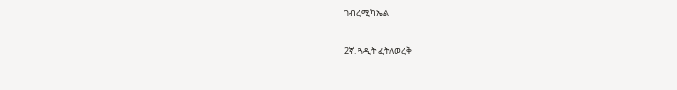ገብረሚካኤል

2ኛ. ጓዲት ፈትለወረቅ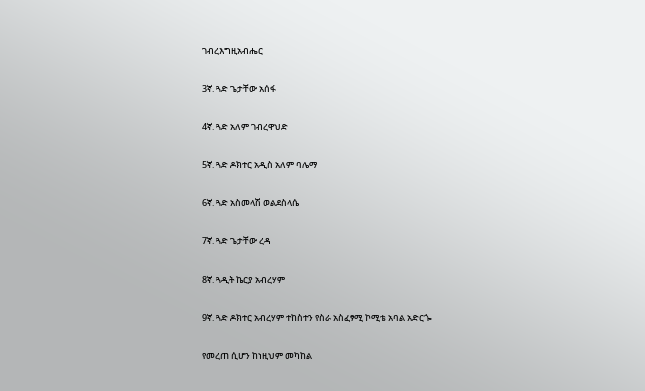ገብረእግዚአብሔር

3ኛ. ጓድ ጌታቸው አሰፋ

4ኛ. ጓድ አለም ገብረዋህድ

5ኛ. ጓድ ዶክተር አዲስ አለም ባሌማ

6ኛ. ጓድ አስመላሽ ወልደስላሴ

7ኛ. ጓድ ጌታቸው ረዳ

8ኛ. ጓዲት ኬርያ አብረሃም

9ኛ. ጓድ ዶክተር አብረሃም ተከስተን የስራ አስፈፃሚ ኮሚቴ አባል አድርጐ

የመረጠ ሲሆን ከነዚህም መካከል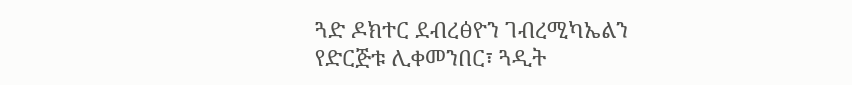ጓድ ዶክተር ደብረፅዮን ገብረሚካኤልን የድርጅቱ ሊቀመንበር፣ ጓዲት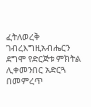ፈትለወረቅ ገብረእግዚአብሔርን ደግሞ የድርጅቱ ምክትል ሊቀመንበር አድርጓ በመምረጥ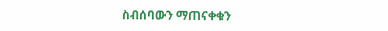ስብሰባውን ማጠናቀቁን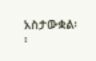አስታውቋል፡፡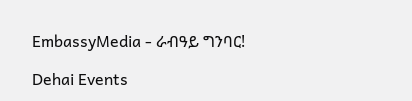EmbassyMedia - ራብዓይ ግንባር!

Dehai Events